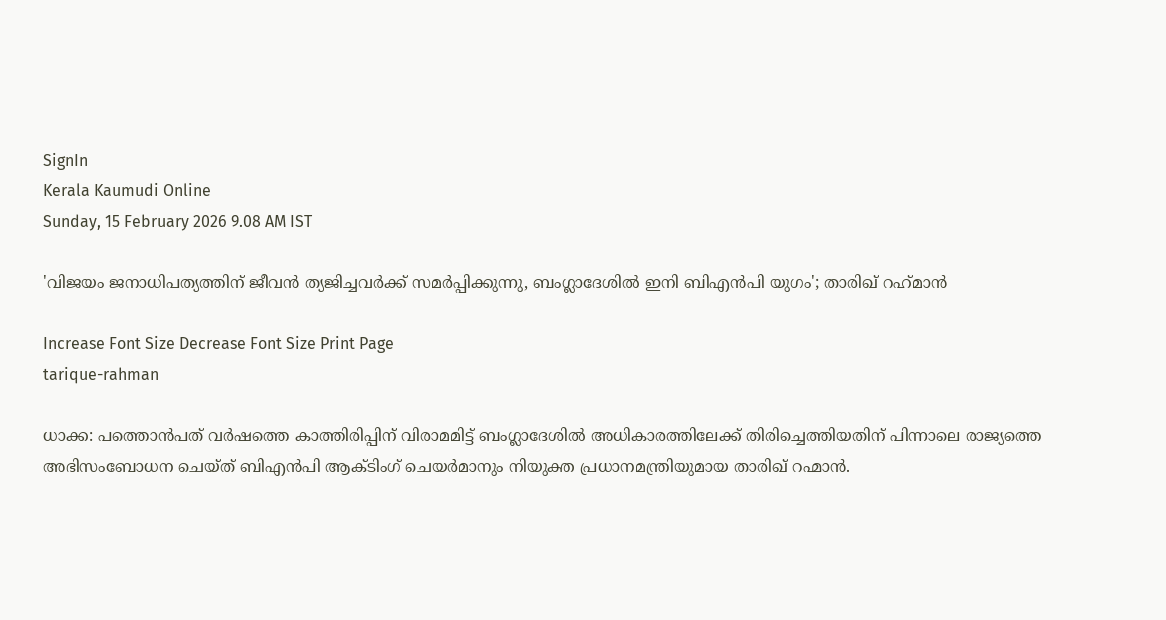SignIn
Kerala Kaumudi Online
Sunday, 15 February 2026 9.08 AM IST

'വിജയം ജനാധിപത്യത്തിന് ജീവൻ ത്യജിച്ചവർക്ക് സമർപ്പിക്കുന്നു, ബംഗ്ലാദേശിൽ ഇനി ബിഎൻപി യുഗം'; താരിഖ് റഹ്‌മാൻ

Increase Font Size Decrease Font Size Print Page
tarique-rahman

ധാക്ക: പത്തൊൻപത് വർഷത്തെ കാത്തിരിപ്പിന് വിരാമമിട്ട് ബംഗ്ലാദേശിൽ അധികാരത്തിലേക്ക് തിരിച്ചെത്തിയതിന് പിന്നാലെ രാജ്യത്തെ അഭിസംബോധന ചെയ്ത് ബിഎൻപി ആക്ടിംഗ്‌ ചെയർമാനും നിയുക്ത പ്രധാനമന്ത്രിയുമായ താരിഖ് റഹ്മാൻ.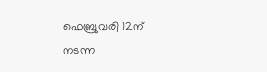ഫെബ്രുവരി 12ന് നടന്ന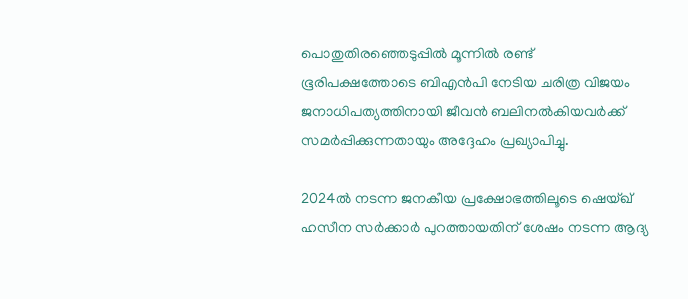പൊതുതിരഞ്ഞെടുപ്പിൽ മൂന്നിൽ രണ്ട് ഭൂരിപക്ഷത്തോടെ ബിഎൻപി നേടിയ ചരിത്ര വിജയം ജനാധിപത്യത്തിനായി ജീവൻ ബലിനൽകിയവർക്ക് സമർപ്പിക്കുന്നതായും അദ്ദേഹം പ്രഖ്യാപിച്ചു.

2024ൽ നടന്ന ജനകീയ പ്രക്ഷോഭത്തിലൂടെ ഷെയ്ഖ് ഹസീന സർക്കാർ പുറത്തായതിന് ശേഷം നടന്ന ആദ്യ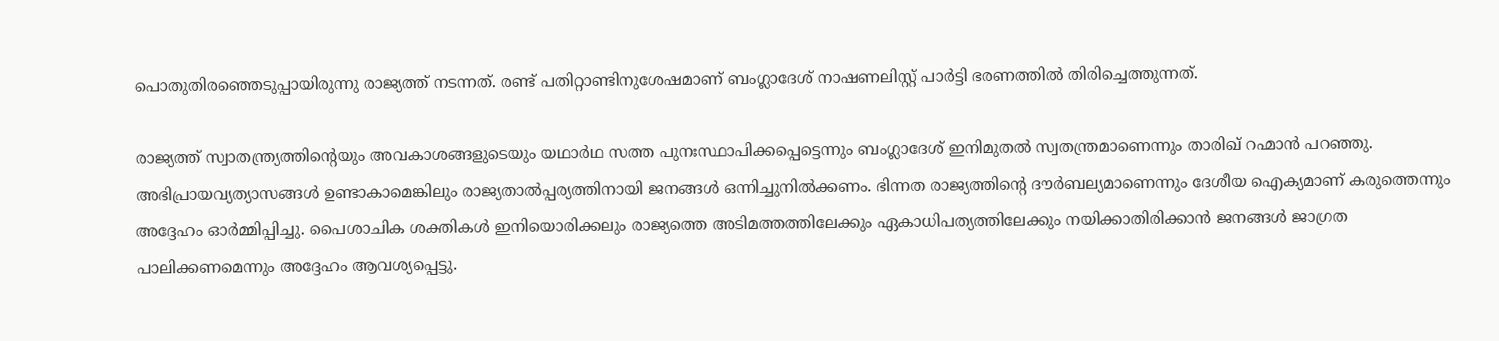പൊതുതിരഞ്ഞെടുപ്പായിരുന്നു രാജ്യത്ത് നടന്നത്. രണ്ട് പതിറ്റാണ്ടിനുശേഷമാണ് ബംഗ്ലാദേശ് നാഷണലിസ്റ്റ് പാർട്ടി ഭരണത്തിൽ തിരിച്ചെത്തുന്നത്.

രാജ്യത്ത് സ്വാതന്ത്ര്യത്തിന്റെയും അവകാശങ്ങളുടെയും യഥാർഥ സത്ത പുനഃസ്ഥാപിക്കപ്പെട്ടെന്നും ബംഗ്ലാദേശ് ഇനിമുതൽ സ്വതന്ത്രമാണെന്നും താരിഖ് റഹ്മാൻ പറഞ്ഞു. അഭിപ്രായവ്യത്യാസങ്ങൾ ഉണ്ടാകാമെങ്കിലും രാജ്യതാൽപ്പര്യത്തിനായി ജനങ്ങൾ ഒന്നിച്ചുനിൽക്കണം. ഭിന്നത രാജ്യത്തിന്റെ ദൗർബല്യമാണെന്നും ദേശീയ ഐക്യമാണ് കരുത്തെന്നും അദ്ദേഹം ഓർമ്മിപ്പിച്ചു. പൈശാചിക ശക്തികൾ ഇനിയൊരിക്കലും രാജ്യത്തെ അടിമത്തത്തിലേക്കും ഏകാധിപത്യത്തിലേക്കും നയിക്കാതിരിക്കാൻ ജനങ്ങൾ ജാഗ്രത പാലിക്കണമെന്നും അദ്ദേഹം ആവശ്യപ്പെട്ടു.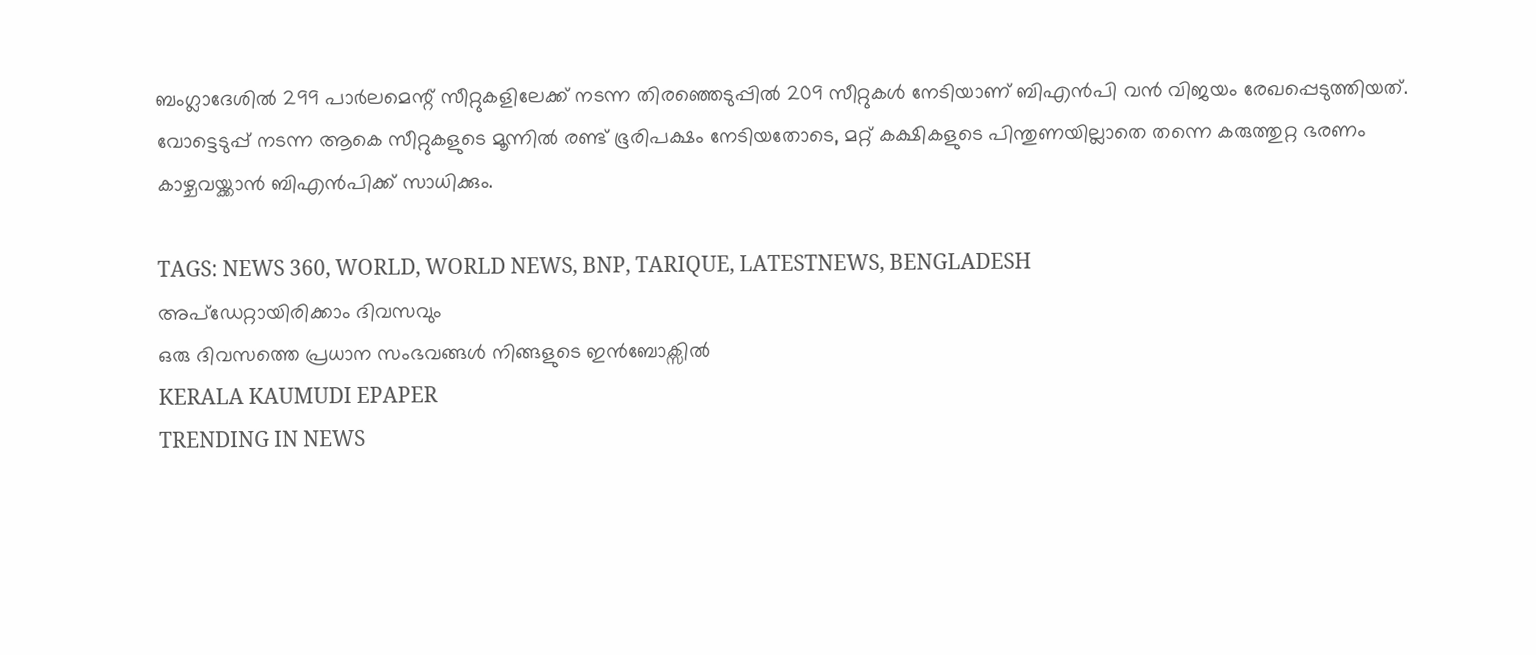ബംഗ്ലാദേശിൽ 299 പാർലമെന്റ് സീറ്റുകളിലേക്ക് നടന്ന തിരഞ്ഞെടുപ്പിൽ 209 സീറ്റുകൾ നേടിയാണ് ബിഎൻപി വൻ വിജയം രേഖപ്പെടുത്തിയത്. വോട്ടെടുപ്പ് നടന്ന ആകെ സീറ്റുകളുടെ മൂന്നിൽ രണ്ട് ഭൂരിപക്ഷം നേടിയതോടെ, മറ്റ് കക്ഷികളുടെ പിന്തുണയില്ലാതെ തന്നെ കരുത്തുറ്റ ഭരണം കാഴ്ചവയ്ക്കാൻ ബിഎൻപിക്ക് സാധിക്കും.

TAGS: NEWS 360, WORLD, WORLD NEWS, BNP, TARIQUE, LATESTNEWS, BENGLADESH
അപ്ഡേറ്റായിരിക്കാം ദിവസവും
ഒരു ദിവസത്തെ പ്രധാന സംഭവങ്ങൾ നിങ്ങളുടെ ഇൻബോക്സിൽ
KERALA KAUMUDI EPAPER
TRENDING IN NEWS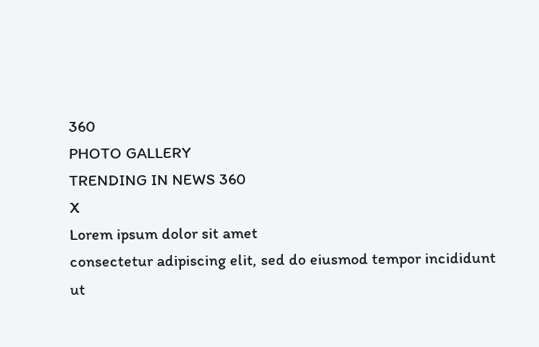360
PHOTO GALLERY
TRENDING IN NEWS 360
X
Lorem ipsum dolor sit amet
consectetur adipiscing elit, sed do eiusmod tempor incididunt ut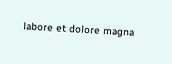labore et dolore magna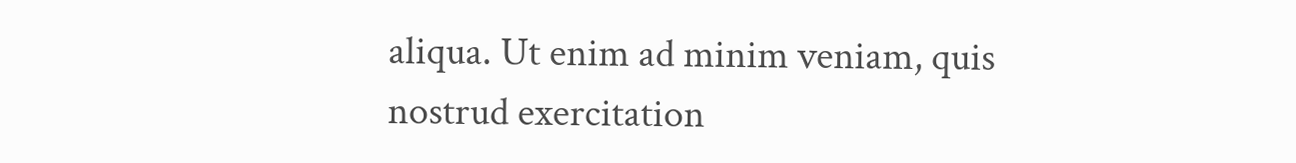aliqua. Ut enim ad minim veniam, quis nostrud exercitation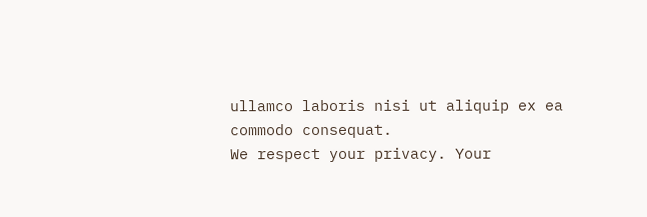ullamco laboris nisi ut aliquip ex ea commodo consequat.
We respect your privacy. Your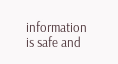information is safe and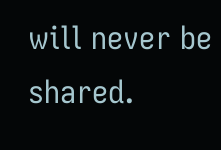will never be shared.